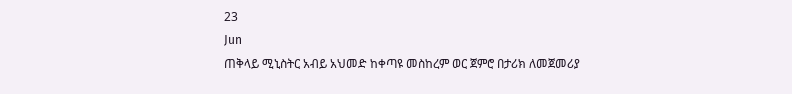23
Jun
ጠቅላይ ሚኒስትር አብይ አህመድ ከቀጣዩ መስከረም ወር ጀምሮ በታሪክ ለመጀመሪያ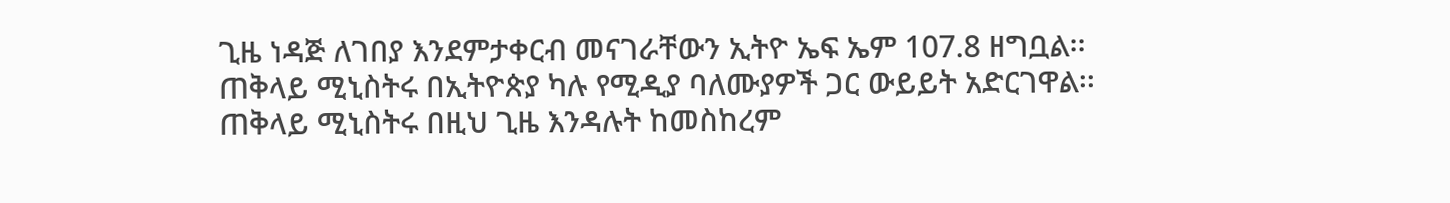ጊዜ ነዳጅ ለገበያ እንደምታቀርብ መናገራቸውን ኢትዮ ኤፍ ኤም 107.8 ዘግቧል፡፡ ጠቅላይ ሚኒስትሩ በኢትዮጵያ ካሉ የሚዲያ ባለሙያዎች ጋር ውይይት አድርገዋል፡፡ ጠቅላይ ሚኒስትሩ በዚህ ጊዜ እንዳሉት ከመስከረም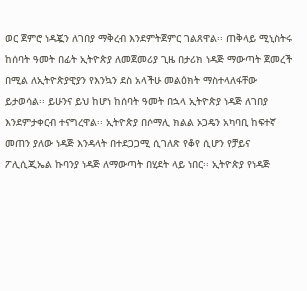ወር ጀምሮ ነዳጇን ለገበያ ማቅረብ እንደምትጀምር ገልጸዋል፡፡ ጠቅላይ ሚኒስትሩ ከሰባት ዓመት በፊት ኢትዮጵያ ለመጀመሪያ ጊዜ በታሪክ ነዳጅ ማውጣት ጀመረች በሚል ለኢትዮጵያዊያን የእንኳን ደስ አላችሁ መልዕክት ማስተላለፋቸው ይታወሳል፡፡ ይሁንና ይህ ከሆነ ከሰባት ዓመት በኋላ ኢትዮጵያ ነዳጅ ለገበያ እንደምታቀርብ ተናግረዋል፡፡ ኢትዮጵያ በሶማሊ ክልል ኦጋዴን አካባቢ ከፍተኛ መጠን ያለው ነዳጅ እንዳላት በተደጋጋሚ ሲገለጽ የቆየ ሲሆን የቻይና ፖሊሲጂኤል ኩባንያ ነዳጅ ለማውጣት በሂደት ላይ ነበር፡፡ ኢትዮጵያ የነዳጅ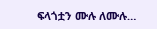ፍላጎቷን ሙሉ ለሙሉ…